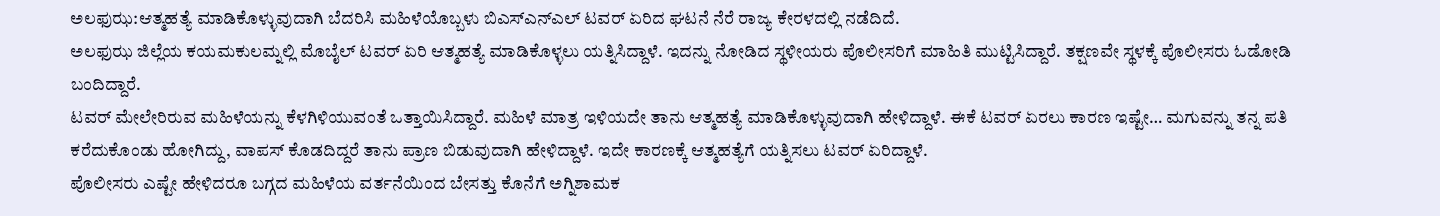ಅಲಫುಝ:ಆತ್ಮಹತ್ಯೆ ಮಾಡಿಕೊಳ್ಳುವುದಾಗಿ ಬೆದರಿಸಿ ಮಹಿಳೆಯೊಬ್ಬಳು ಬಿಎಸ್ಎನ್ಎಲ್ ಟವರ್ ಏರಿದ ಘಟನೆ ನೆರೆ ರಾಜ್ಯ ಕೇರಳದಲ್ಲಿ ನಡೆದಿದೆ.
ಅಲಫುಝ ಜಿಲ್ಲೆಯ ಕಯಮಕುಲಮ್ನಲ್ಲಿ ಮೊಬೈಲ್ ಟವರ್ ಏರಿ ಆತ್ಮಹತ್ಯೆ ಮಾಡಿಕೊಳ್ಳಲು ಯತ್ನಿಸಿದ್ದಾಳೆ. ಇದನ್ನು ನೋಡಿದ ಸ್ಥಳೀಯರು ಪೊಲೀಸರಿಗೆ ಮಾಹಿತಿ ಮುಟ್ಟಿಸಿದ್ದಾರೆ. ತಕ್ಷಣವೇ ಸ್ಥಳಕ್ಕೆ ಪೊಲೀಸರು ಓಡೋಡಿ ಬಂದಿದ್ದಾರೆ.
ಟವರ್ ಮೇಲೇರಿರುವ ಮಹಿಳೆಯನ್ನು ಕೆಳಗಿಳಿಯುವಂತೆ ಒತ್ತಾಯಿಸಿದ್ದಾರೆ. ಮಹಿಳೆ ಮಾತ್ರ ಇಳಿಯದೇ ತಾನು ಆತ್ಮಹತ್ಯೆ ಮಾಡಿಕೊಳ್ಳುವುದಾಗಿ ಹೇಳಿದ್ದಾಳೆ. ಈಕೆ ಟವರ್ ಏರಲು ಕಾರಣ ಇಷ್ಟೇ… ಮಗುವನ್ನು ತನ್ನ ಪತಿ ಕರೆದುಕೊಂಡು ಹೋಗಿದ್ದು, ವಾಪಸ್ ಕೊಡದಿದ್ದರೆ ತಾನು ಪ್ರಾಣ ಬಿಡುವುದಾಗಿ ಹೇಳಿದ್ದಾಳೆ. ಇದೇ ಕಾರಣಕ್ಕೆ ಆತ್ಮಹತ್ಯೆಗೆ ಯತ್ನಿಸಲು ಟವರ್ ಏರಿದ್ದಾಳೆ.
ಪೊಲೀಸರು ಎಷ್ಟೇ ಹೇಳಿದರೂ ಬಗ್ಗದ ಮಹಿಳೆಯ ವರ್ತನೆಯಿಂದ ಬೇಸತ್ತು ಕೊನೆಗೆ ಅಗ್ನಿಶಾಮಕ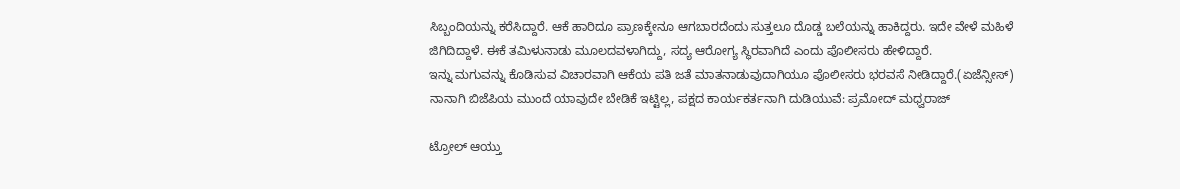ಸಿಬ್ಬಂದಿಯನ್ನು ಕರೆಸಿದ್ದಾರೆ. ಆಕೆ ಹಾರಿದೂ ಪ್ರಾಣಕ್ಕೇನೂ ಆಗಬಾರದೆಂದು ಸುತ್ತಲೂ ದೊಡ್ಡ ಬಲೆಯನ್ನು ಹಾಕಿದ್ದರು. ಇದೇ ವೇಳೆ ಮಹಿಳೆ ಜಿಗಿದಿದ್ದಾಳೆ. ಈಕೆ ತಮಿಳುನಾಡು ಮೂಲದವಳಾಗಿದ್ದು, ಸದ್ಯ ಆರೋಗ್ಯ ಸ್ಥಿರವಾಗಿದೆ ಎಂದು ಪೊಲೀಸರು ಹೇಳಿದ್ದಾರೆ.
ಇನ್ನು ಮಗುವನ್ನು ಕೊಡಿಸುವ ವಿಚಾರವಾಗಿ ಆಕೆಯ ಪತಿ ಜತೆ ಮಾತನಾಡುವುದಾಗಿಯೂ ಪೊಲೀಸರು ಭರವಸೆ ನೀಡಿದ್ದಾರೆ.(ಏಜೆನ್ಸೀಸ್)
ನಾನಾಗಿ ಬಿಜೆಪಿಯ ಮುಂದೆ ಯಾವುದೇ ಬೇಡಿಕೆ ಇಟ್ಟಿಲ್ಲ, ಪಕ್ಷದ ಕಾರ್ಯಕರ್ತನಾಗಿ ದುಡಿಯುವೆ: ಪ್ರಮೋದ್ ಮಧ್ವರಾಜ್

ಟ್ರೋಲ್ ಆಯ್ತು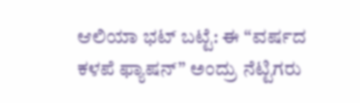ಆಲಿಯಾ ಭಟ್ ಬಟ್ಟೆ: ಈ “ವರ್ಷದ ಕಳಪೆ ಫ್ಯಾಷನ್” ಅಂದ್ರು ನೆಟ್ಟಿಗರು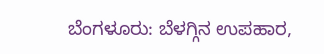ಬೆಂಗಳೂರು: ಬೆಳಗ್ಗಿನ ಉಪಹಾರ,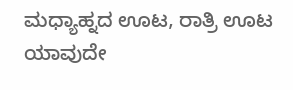ಮಧ್ಯಾಹ್ನದ ಊಟ, ರಾತ್ರಿ ಊಟ ಯಾವುದೇ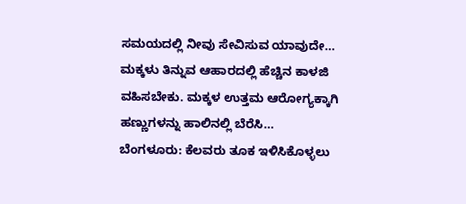ಸಮಯದಲ್ಲಿ ನೀವು ಸೇವಿಸುವ ಯಾವುದೇ…
ಮಕ್ಕಳು ತಿನ್ನುವ ಆಹಾರದಲ್ಲಿ ಹೆಚ್ಚಿನ ಕಾಳಜಿ ವಹಿಸಬೇಕು. ಮಕ್ಕಳ ಉತ್ತಮ ಆರೋಗ್ಯಕ್ಕಾಗಿ ಹಣ್ಣುಗಳನ್ನು ಹಾಲಿನಲ್ಲಿ ಬೆರೆಸಿ…
ಬೆಂಗಳೂರು: ಕೆಲವರು ತೂಕ ಇಳಿಸಿಕೊಳ್ಳಲು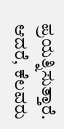ಪ್ರಯತ್ನಿಸುತ್ತಾರೆ. ಆದರೆ, ಕೆಲವರು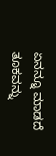ಏನನ್ನೂ ಮಾಡದೆ ತೂಕವನ್ನು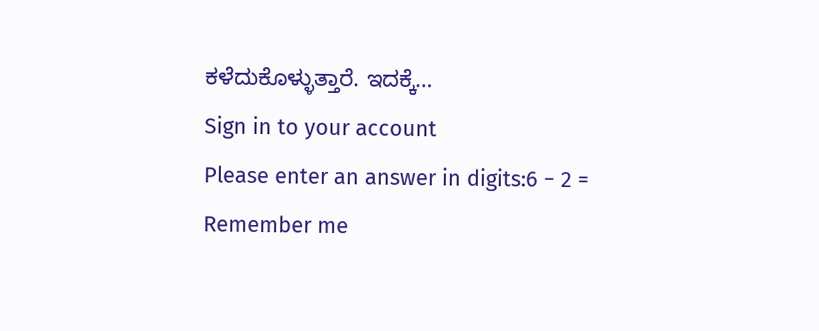ಕಳೆದುಕೊಳ್ಳುತ್ತಾರೆ. ಇದಕ್ಕೆ…
Sign in to your account
Please enter an answer in digits:6 − 2 =
Remember me